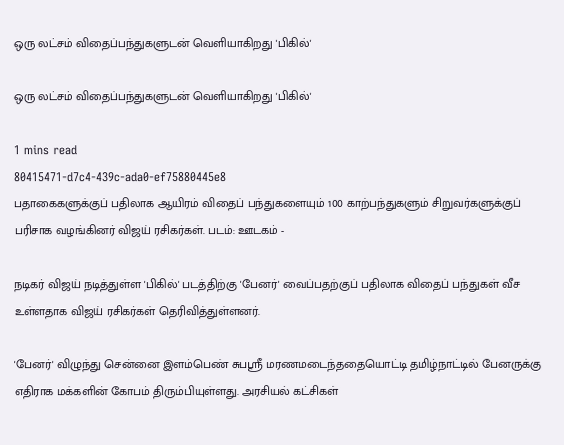ஒரு லட்சம் விதைப்பந்துகளுடன் வெளியாகிறது 'பிகில்'

ஒரு லட்சம் விதைப்பந்துகளுடன் வெளியாகிறது 'பிகில்'

1 mins read
80415471-d7c4-439c-ada0-ef75880445e8
பதாகைகளுக்குப் பதிலாக ஆயிரம் விதைப் பந்துகளையும் 100 காற்பந்துகளும் சிறுவர்களுக்குப் பரிசாக வழங்கினர் விஜய் ரசிகர்கள். படம்: ஊடகம் -

நடிகர் விஜய் நடித்துள்ள 'பிகில்' படத்திற்கு 'பேனர்' வைப்பதற்குப் பதிலாக விதைப் பந்துகள் வீச உள்ளதாக விஜய் ரசிகர்கள் தெரிவித்துள்ளனர்.

'பேனர்' விழுந்து சென்னை இளம்பெண் சுபஸ்ரீ மரணமடைந்ததையொட்டி தமிழ்நாட்டில் பேனருக்கு எதிராக மக்களின் கோபம் திரும்பியுள்ளது. அரசியல் கட்சிகள்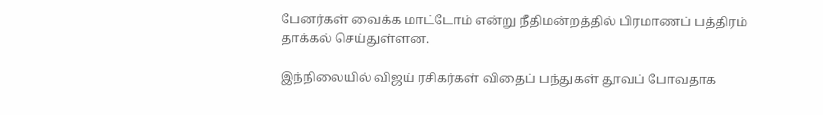பேனர்கள் வைக்க மாட்டோம் என்று நீதிமன்றத்தில் பிரமாணப் பத்திரம் தாக்கல் செய்துள்ளன.

இந்நிலையில் விஜய் ரசிகர்கள் விதைப் பந்துகள் தூவப் போவதாக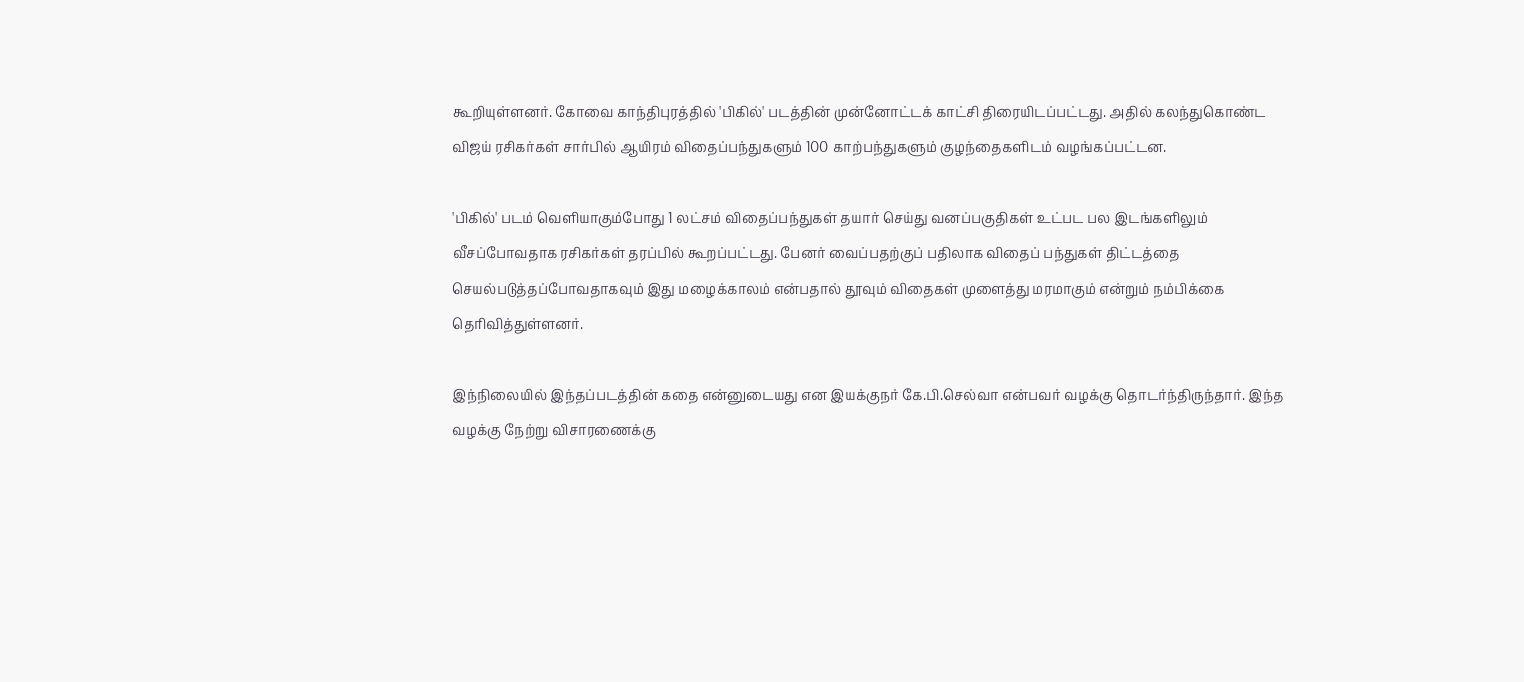கூறியுள்ளனர். கோவை காந்திபுரத்தில் 'பிகில்' படத்தின் முன்னோட்டக் காட்சி திரையிடப்பட்டது. அதில் கலந்துகொண்ட விஜய் ரசிகர்கள் சார்பில் ஆயிரம் விதைப்பந்துகளும் 100 காற்பந்துகளும் குழந்தைகளிடம் வழங்கப்பட்டன.

'பிகில்' படம் வெளியாகும்போது 1 லட்சம் விதைப்பந்துகள் தயார் செய்து வனப்பகுதிகள் உட்பட பல இடங்களிலும் வீசப்போவதாக ரசிகர்கள் தரப்பில் கூறப்பட்டது. பேனர் வைப்பதற்குப் பதிலாக விதைப் பந்துகள் திட்டத்தை செயல்படுத்தப்போவதாகவும் இது மழைக்காலம் என்பதால் தூவும் விதைகள் முளைத்து மரமாகும் என்றும் நம்பிக்கை தெரிவித்துள்ளனர்.

இந்நிலையில் இந்தப்படத்தின் கதை என்னுடையது என இயக்குநர் கே.பி.செல்வா என்பவர் வழக்கு தொடர்ந்திருந்தார். இந்த வழக்கு நேற்று விசாரணைக்கு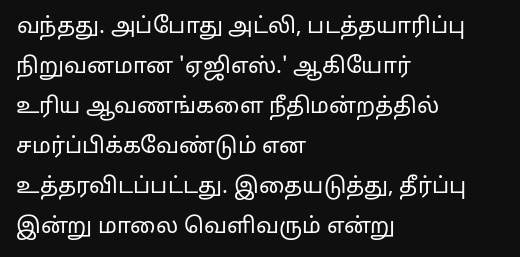வந்தது. அப்போது அட்லி, படத்தயாரிப்பு நிறுவனமான 'ஏஜிஎஸ்.' ஆகியோர் உரிய ஆவணங்களை நீதிமன்றத்தில் சமர்ப்பிக்கவேண்டும் என உத்தரவிடப்பட்டது. இதையடுத்து, தீர்ப்பு இன்று மாலை வெளிவரும் என்று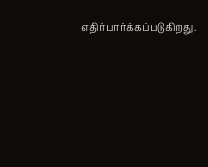எதிர்பார்க்கப்படுகிறது.